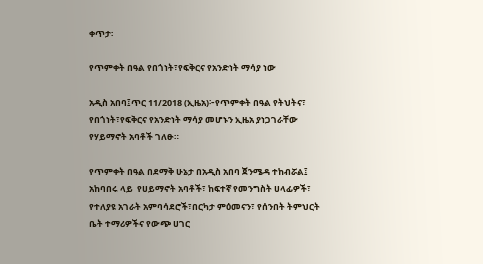ቀጥታ፡

የጥምቀት በዓል የበጎነት፣የፍቅርና የአንድነት ማሳያ ነው

አዲስ አበባ፤ጥር 11/2018 (ኢዜአ)፦የጥምቀት በዓል የትህትና፣ የበጎነት፣የፍቅርና የአንድነት ማሳያ መሆኑን ኢዜአ ያነጋገራቸው የሃይማኖት አባቶች ገለፁ።

የጥምቀት በዓል በደማቅ ሁኔታ በአዲስ አበባ ጀንሜዳ ተከብሯል፤ አከባበሩ ላይ  የሀይማኖት አባቶች፣ ከፍተኛ የመንግስት ሀላፊዎች፣ የተለያዩ አገራት አምባሳደሮች፣በርካታ ምዕመናን፣ የሰንበት ትምህርት ቤት ተማሪዎችና የውጭ ሀገር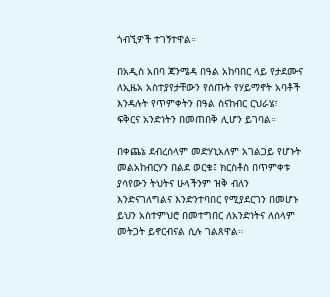ጎብኚዎች ተገኝተዋል።

በአዲስ አበባ ጃንሜዳ በዓል አከባበር ላይ የታደሙና ለኢዜአ አስተያየታቸውን የሰጡት የሃይማኖት አባቶች እንዳሉት የጥምቀትን በዓል ስናከብር ርህራሄ፣ ፍቅርና አንድነትን በመጠበቅ ሊሆን ይገባል።

በቀጨኔ ደብረሰላም መድሃኒአለም አገልጋይ የሆኑት መልአከብርሃን በልደ ወርቁ፤ ክርስቶስ በጥምቀቱ ያሳየውን ትህትና ሁላችንም ዝቅ ብለን እንድናገለግልና እንድንተባበር የሚያደርገን በመሆኑ ይህን አስተምህሮ በመተግበር ለአንድነትና ለሰላም መትጋት ይኖርብናል ሲሉ ገልጸዋል።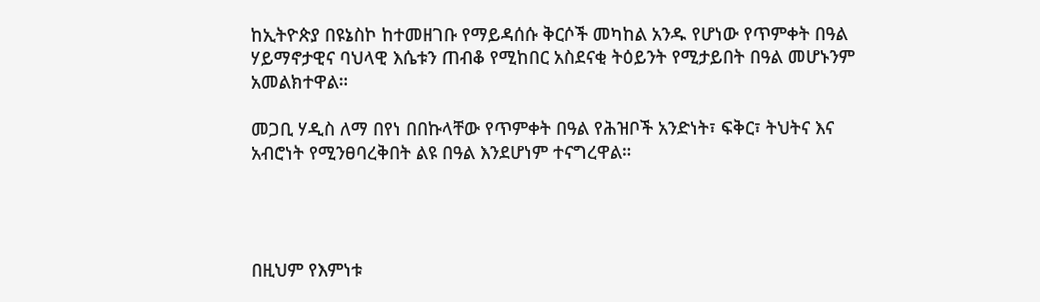ከኢትዮጵያ በዩኔስኮ ከተመዘገቡ የማይዳሰሱ ቅርሶች መካከል አንዱ የሆነው የጥምቀት በዓል ሃይማኖታዊና ባህላዊ እሴቱን ጠብቆ የሚከበር አስደናቂ ትዕይንት የሚታይበት በዓል መሆኑንም አመልክተዋል።

መጋቢ ሃዲስ ለማ በየነ በበኩላቸው የጥምቀት በዓል የሕዝቦች አንድነት፣ ፍቅር፣ ትህትና እና አብሮነት የሚንፀባረቅበት ልዩ በዓል እንደሆነም ተናግረዋል።




በዚህም የእምነቱ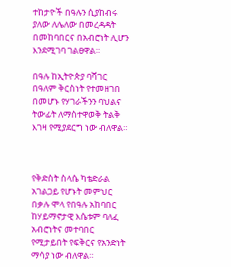ተከታዮች በዓሉን ሲያከብሩ ያለው ለሌለው በመረዳዳት በመከባበርና በአብሮነት ሊሆን እንደሚገባ ገልፀዋል።

በዓሉ ከኢትዮጵያ ባሻገር በዓለም ቅርስነት የተመዘገበ በመሆኑ የሃገራችንን ባህልና ትውፊት ለማስተዋወቅ ትልቅ እገዛ የሚያደርግ ነው ብለዋል።



የቅድስት ስላሴ ካቴድራል አገልጋይ የሆኑት መምህር በቃሉ ሞላ የበዓሉ አከባበር ከሃይማኖታዊ እሴቱም ባለፈ አብሮነትና መተባበር የሚታይበት የፍቅርና የአንድነት ማሳያ ነው ብለዋል።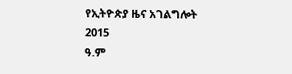የኢትዮጵያ ዜና አገልግሎት
2015
ዓ.ም